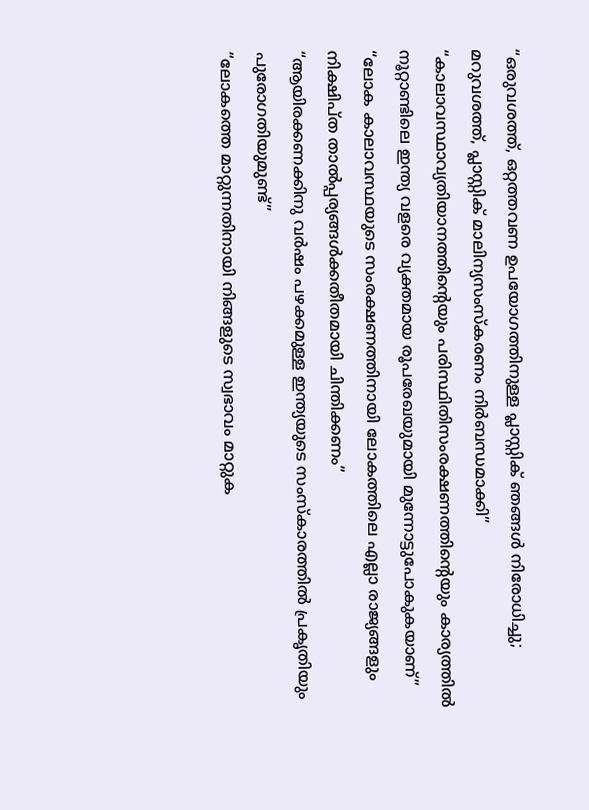“ഒരുവശത്ത്, ഒറ്റത്തവണ ഉപയോഗത്തിനുള്ള പ്ലാസ്റ്റിക് ഞങ്ങൾ നിരോധിച്ചു; മറുവശത്ത്, പ്ലാസ്റ്റിക് മാലിന്യസംസ്കരണം നിർബന്ധമാക്കി”
“കാലാവസ്ഥാവ്യതിയാനത്തിന്റെയും പരിസ്ഥിതിസംരക്ഷണത്തിന്റെയും കാര്യത്തിൽ നൂറ്റാണ്ടിലെ ഇന്ത്യ വളരെ വ്യക്തമായ രൂപരേഖയുമായി മുന്നോട്ടുപോകുകയാണ്”
“ലോക കാലാവസ്ഥയുടെ സംരക്ഷണത്തിനായി ലോകത്തിലെ എല്ലാ രാജ്യങ്ങളും നിക്ഷിപ്ത താൽപ്പര്യങ്ങൾക്കതീതമായി ചിന്തിക്കണം”
“ആയിരക്കണക്കിനു വർഷം പഴക്കമുള്ള ഇന്ത്യയുടെ സംസ്കാരത്തിൽ പ്രകൃതിയും പുരോഗതിയുമുണ്ട്”
“ലോകത്തെ മാറ്റുന്നതിനായി നിങ്ങളുടെ സ്വഭാവം മാറ്റുക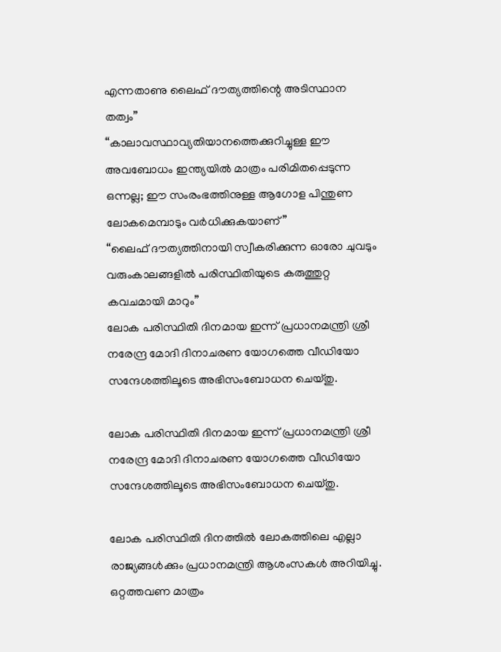എന്നതാണു ലൈഫ് ദൗത്യത്തിന്റെ അടിസ്ഥാന തത്വം”
“കാലാവസ്ഥാവ്യതിയാനത്തെക്കുറിച്ചുള്ള ഈ അവബോധം ഇന്ത്യയിൽ മാത്രം പരിമി‌തപ്പെടുന്ന ഒന്നല്ല; ഈ സംരംഭത്തിനുള്ള ആഗോള പിന്തുണ ലോകമെമ്പാടും വർധിക്കുകയാണ്”
“ലൈഫ് ദൗത്യത്തിനായി സ്വീകരിക്കുന്ന ഓരോ ചുവടും വരുംകാലങ്ങളിൽ പരിസ്ഥിതിയുടെ കരുത്തുറ്റ കവചമായി മാറും”
ലോക പരിസ്ഥിതി ദിനമായ ഇന്ന് പ്രധാനമന്ത്രി ശ്രീ നരേന്ദ്ര മോദി ദിനാചരണ യോഗത്തെ വീഡിയോ സന്ദേശത്തിലൂടെ അഭിസംബോധന ചെയ്തു.

ലോക പരിസ്ഥിതി ദിനമായ ഇന്ന് പ്രധാനമന്ത്രി ശ്രീ നരേന്ദ്ര മോദി ദിനാചരണ യോഗത്തെ വീഡിയോ സന്ദേശത്തിലൂടെ അഭിസംബോധന ചെയ്തു.

ലോക പരിസ്ഥിതി ദിനത്തിൽ ലോകത്തിലെ എല്ലാ രാജ്യങ്ങൾക്കും പ്രധാനമന്ത്രി ആശംസകൾ അറിയിച്ചു. ഒറ്റത്തവണ മാത്രം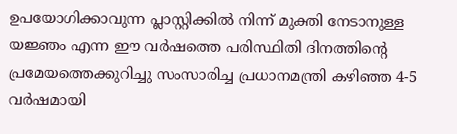ഉപയോഗിക്കാവുന്ന പ്ലാസ്റ്റിക്കിൽ നിന്ന് മുക്തി നേടാനുള്ള യജ്ഞം എന്ന ഈ വർഷത്തെ പരിസ്ഥിതി ദിനത്തിന്റെ പ്രമേയത്തെക്കുറിച്ചു സംസാരിച്ച പ്രധാനമന്ത്രി കഴിഞ്ഞ 4-5 വർഷമായി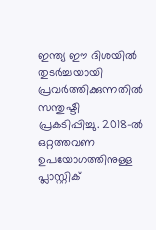ഇന്ത്യ ഈ ദിശയിൽ തുടർച്ചയായി പ്രവർത്തിക്കുന്നതിൽ സന്തുഷ്ടി പ്രകടിപ്പിച്ചു. 2018-ൽ ഒറ്റത്തവണ ഉപയോഗത്തിനുള്ള പ്ലാസ്റ്റിക്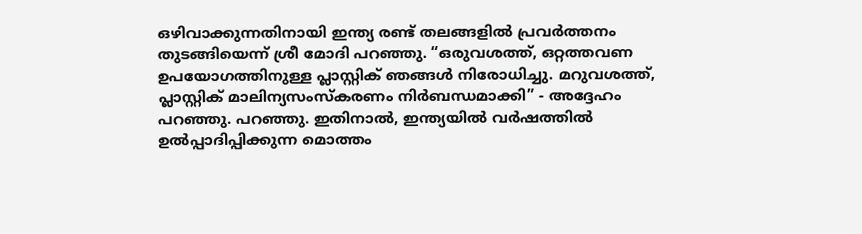ഒഴിവാക്കുന്നതിനായി ഇന്ത്യ രണ്ട് തലങ്ങളിൽ പ്രവർത്തനം തുടങ്ങിയെന്ന് ശ്രീ മോദി പറഞ്ഞു. “ഒരുവശത്ത്, ഒറ്റത്തവണ ഉപയോഗത്തിനുള്ള പ്ലാസ്റ്റിക് ഞങ്ങൾ നിരോധിച്ചു. മറുവശത്ത്, പ്ലാസ്റ്റിക് മാലിന്യസംസ്കരണം നിർബന്ധമാക്കി” - അദ്ദേഹം പറഞ്ഞു. പറഞ്ഞു. ഇതിനാൽ, ഇന്ത്യയിൽ വർഷത്തിൽ ഉൽപ്പാദിപ്പിക്കുന്ന മൊത്തം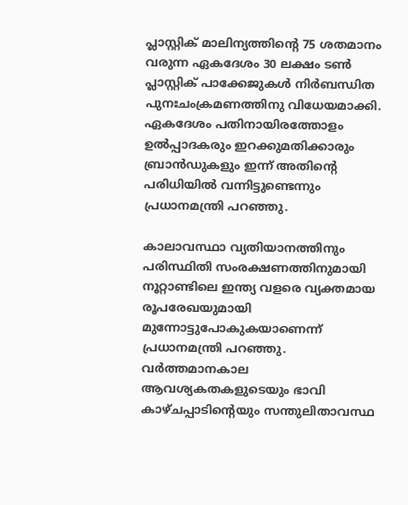പ്ലാസ്റ്റിക് മാലിന്യത്തിന്റെ 75 ശതമാനം വരുന്ന ഏകദേശം 30 ലക്ഷം ടൺ പ്ലാസ്റ്റിക് പാക്കേജുകൾ നിർബന്ധിത പുനഃചംക്രമണത്തിനു വിധേയമാക്കി. ഏകദേശം പതിനായിരത്തോളം ഉൽപ്പാദകരും ഇറക്കുമതിക്കാരും ബ്രാൻഡുകളും ഇന്ന് അതിന്റെ പരിധിയിൽ വന്നിട്ടുണ്ടെന്നും പ്രധാനമന്ത്രി പറഞ്ഞു.

കാലാവസ്ഥാ വ്യതിയാനത്തിനും പരിസ്ഥിതി സംരക്ഷണത്തിനുമായി നൂറ്റാണ്ടിലെ ഇന്ത്യ വളരെ വ്യക്തമായ രൂപരേഖയുമായി മുന്നോട്ടുപോകുകയാണെന്ന് പ്രധാനമന്ത്രി പറഞ്ഞു. വർത്തമാനകാല ആവശ്യകതകളുടെയും ഭാവി കാഴ്ചപ്പാടിന്റെയും സന്തുലിതാവസ്ഥ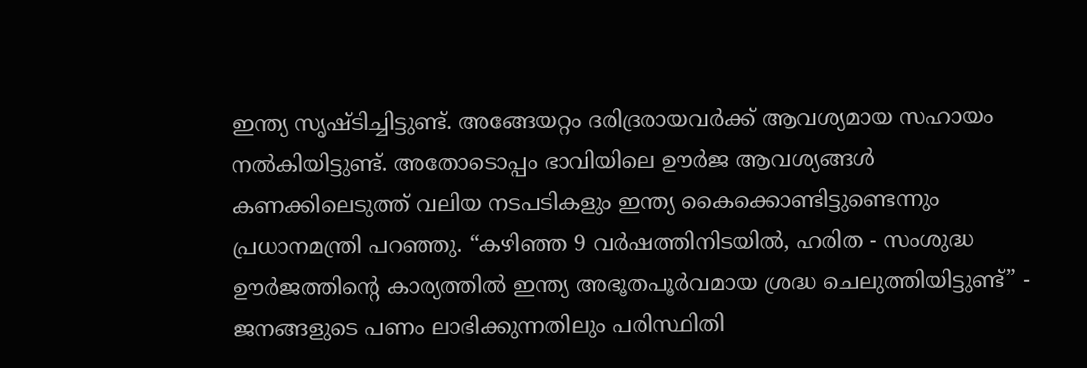ഇന്ത്യ സൃഷ്ടിച്ചിട്ടുണ്ട്. അങ്ങേയറ്റം ദരിദ്രരായവർക്ക് ആവശ്യമായ സഹായം നൽകിയിട്ടുണ്ട്. അതോടൊപ്പം ഭാവിയിലെ ഊർജ ആവശ്യങ്ങൾ കണക്കിലെടുത്ത് വലിയ നടപടികളും ഇന്ത്യ കൈക്കൊണ്ടിട്ടുണ്ടെന്നും പ്രധാനമന്ത്രി പറഞ്ഞു. “കഴിഞ്ഞ 9 വർഷത്തിനിടയിൽ, ഹരിത - സംശുദ്ധ ഊർജത്തിന്റെ കാര്യത്തിൽ ഇന്ത്യ അഭൂതപൂർവമായ ശ്രദ്ധ ചെലുത്തിയിട്ടുണ്ട്” - ജനങ്ങളുടെ പണം ലാഭിക്കുന്നതിലും പരിസ്ഥിതി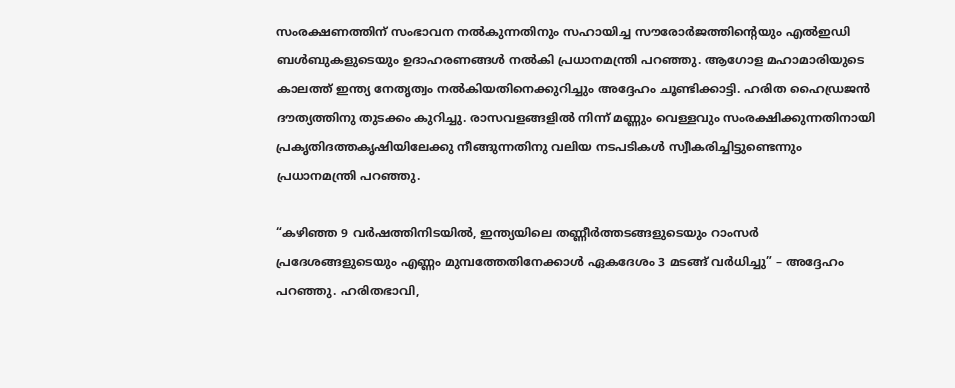സംരക്ഷണത്തിന് സംഭാവന നൽകുന്നതിനും സഹായിച്ച സൗരോർജത്തിന്റെയും എൽഇഡി ബൾബുകളുടെയും ഉദാഹരണങ്ങൾ നൽകി പ്രധാനമന്ത്രി പറഞ്ഞു. ആഗോള മഹാമാരിയുടെ കാലത്ത് ഇന്ത്യ നേതൃത്വം നൽകിയതിനെക്കുറിച്ചും അദ്ദേഹം ചൂണ്ടിക്കാട്ടി. ഹരിത ഹൈഡ്രജൻ ദൗത്യത്തിനു തുടക്കം കുറിച്ചു. രാസവളങ്ങളിൽ നിന്ന് മണ്ണും വെള്ളവും സംരക്ഷിക്കുന്നതിനായി പ്രകൃതിദത്തകൃഷിയിലേക്കു നീങ്ങുന്നതിനു വലിയ നടപടികൾ സ്വീകരിച്ചിട്ടുണ്ടെന്നും പ്രധാനമന്ത്രി പറഞ്ഞു.

“കഴിഞ്ഞ 9 വർഷത്തിനിടയിൽ, ഇന്ത്യയിലെ തണ്ണീർത്തടങ്ങളുടെയും റാംസർ പ്രദേശങ്ങളുടെയും എണ്ണം മുമ്പത്തേതിനേക്കാൾ ഏകദേശം 3 മടങ്ങ് വർധിച്ചു” – അദ്ദേഹം പറഞ്ഞു. ഹരിതഭാവി,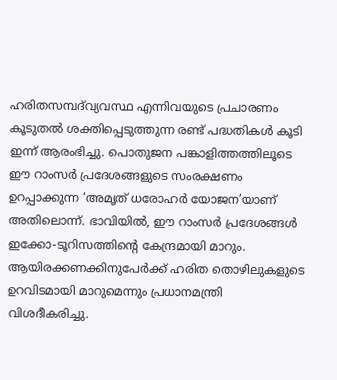ഹരിതസമ്പദ്‌വ്യവസ്ഥ എന്നിവയുടെ പ്രചാരണം കൂടുതൽ ശക്തിപ്പെടുത്തുന്ന രണ്ട് പദ്ധതികൾ കൂടി ഇന്ന് ആരംഭിച്ചു. പൊതുജന പങ്കാളിത്തത്തിലൂടെ ഈ റാംസർ പ്രദേശങ്ങളുടെ സംരക്ഷണം ഉറപ്പാക്കുന്ന ‘അമൃത് ധരോഹർ യോജന’യാണ് അതിലൊന്ന്. ഭാവിയിൽ, ഈ റാംസർ പ്രദേശങ്ങൾ ഇക്കോ-ടൂറിസത്തിന്റെ കേന്ദ്രമായി മാറും. ആയിരക്കണക്കിനുപേർക്ക് ഹരിത തൊഴിലുകളുടെ ഉറവിടമായി മാറുമെന്നും പ്രധാനമന്ത്രി വിശദീകരിച്ചു.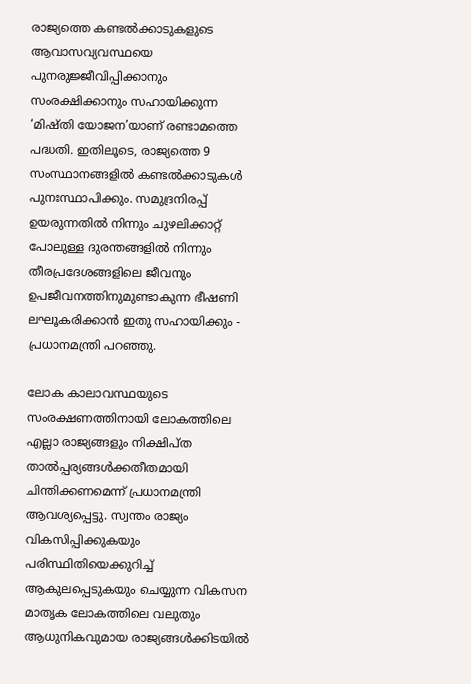രാജ്യത്തെ കണ്ടൽക്കാടുകളുടെ ആവാസവ്യവസ്ഥയെ പുനരുജ്ജീവിപ്പിക്കാനും സംരക്ഷിക്കാനും സഹായിക്കുന്ന ‘മിഷ്തി യോജന’യാണ് രണ്ടാമത്തെ പദ്ധതി. ഇതിലൂടെ, രാജ്യത്തെ 9 സംസ്ഥാനങ്ങളിൽ കണ്ടൽക്കാടുകൾ പുനഃസ്ഥാപിക്കും. സമുദ്രനിരപ്പ് ഉയരുന്നതിൽ നിന്നും ചുഴലിക്കാറ്റ് പോലുള്ള ദുരന്തങ്ങളിൽ നിന്നും തീരപ്രദേശങ്ങളിലെ ജീവനും ഉപജീവനത്തിനുമുണ്ടാകുന്ന ഭീഷണി ലഘൂകരിക്കാൻ ഇതു സഹായിക്കും - പ്രധാനമന്ത്രി പറഞ്ഞു.

ലോക കാലാവസ്ഥയുടെ സംരക്ഷണത്തിനായി ലോകത്തിലെ എല്ലാ രാജ്യങ്ങളും നിക്ഷിപ്ത താൽപ്പര്യങ്ങൾക്കതീതമായി  ചിന്തിക്കണമെന്ന് പ്രധാനമന്ത്രി ആവശ്യപ്പെട്ടു. സ്വന്തം രാജ്യം വികസിപ്പിക്കുകയും പരിസ്ഥിതിയെക്കുറിച്ച് ആകുലപ്പെടുകയും ചെയ്യുന്ന വികസന മാതൃക ലോകത്തിലെ വലുതും ആധുനികവുമായ രാജ്യങ്ങൾക്കിടയിൽ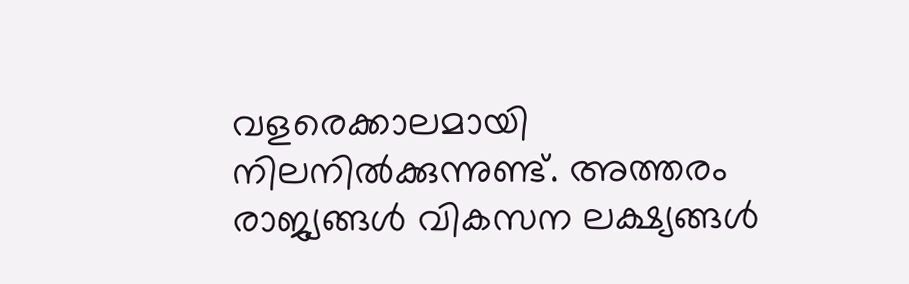വളരെക്കാലമായി നിലനിൽക്കുന്നുണ്ട്. അത്തരം രാജ്യങ്ങൾ വികസന ലക്ഷ്യങ്ങൾ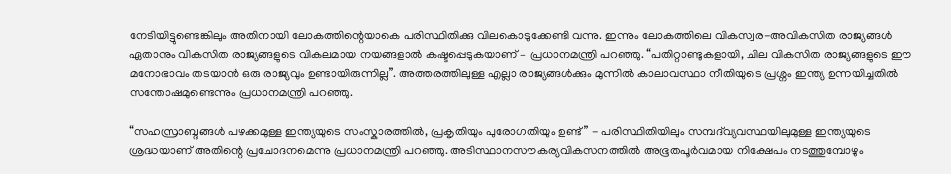നേടിയിട്ടുണ്ടെങ്കിലും അതിനായി ലോകത്തിന്റെയാകെ പരിസ്ഥിതിക്കു വിലകൊടുക്കേണ്ടി വന്നു. ഇന്നും ലോകത്തിലെ വികസ്വര-അവികസിത രാജ്യങ്ങൾ ഏതാനും വികസിത രാജ്യങ്ങളുടെ വികലമായ നയങ്ങളാൽ കഷ്ടപ്പെടുകയാണ് – പ്രധാനമന്ത്രി പറഞ്ഞു. “പതിറ്റാണ്ടുകളായി, ചില വികസിത രാജ്യങ്ങളുടെ ഈ മനോഭാവം തടയാൻ ഒരു രാജ്യവും ഉണ്ടായിരുന്നില്ല”. അത്തരത്തിലുള്ള എല്ലാ രാജ്യങ്ങൾക്കും മുന്നിൽ കാലാവസ്ഥാ നീതിയുടെ പ്രശ്നം ഇന്ത്യ ഉന്നയിച്ചതിൽ സന്തോഷമുണ്ടെന്നും പ്രധാനമന്ത്രി പറഞ്ഞു.

“സഹസ്രാബ്ദങ്ങൾ പഴക്കമുള്ള ഇന്ത്യയുടെ സംസ്കാരത്തിൽ, പ്രകൃതിയും പുരോഗതിയും ഉണ്ട്” - പരിസ്ഥിതിയിലും സമ്പദ്‌വ്യവസ്ഥയിലുമുള്ള ഇന്ത്യയുടെ ശ്രദ്ധയാണ് അതിന്റെ പ്രചോദനമെന്നു പ്രധാനമന്ത്രി പറഞ്ഞു. അടിസ്ഥാനസൗകര്യവികസനത്തിൽ അഭൂതപൂർവമായ നിക്ഷേപം നടത്തുമ്പോഴും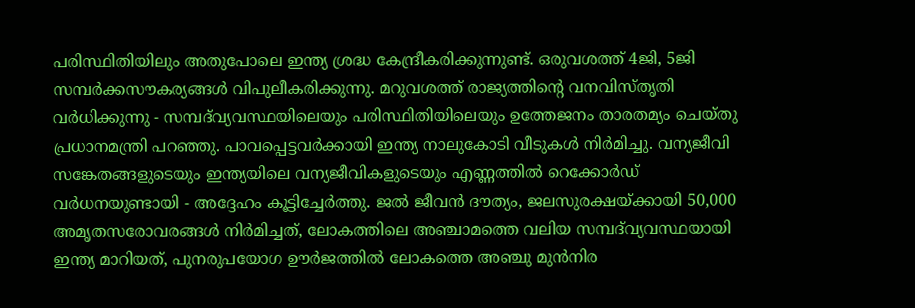പരിസ്ഥിതിയിലും അതുപോലെ ഇന്ത്യ ശ്രദ്ധ കേന്ദ്രീകരിക്കുന്നുണ്ട്. ഒരുവശത്ത് 4ജി, 5ജി സമ്പർക്കസൗകര്യങ്ങൾ വിപുലീകരിക്കുന്നു. മറുവശത്ത് രാജ്യത്തിന്റെ വനവിസ്തൃതി വർധിക്കുന്നു - സമ്പദ്‌വ്യവസ്ഥയിലെയും പരിസ്ഥിതിയിലെയും ഉത്തേജനം താരതമ്യം ചെയ്തു പ്രധാനമന്ത്രി പറഞ്ഞു. പാവപ്പെട്ടവർക്കായി ഇന്ത്യ നാലുകോടി വീടുകൾ നിർമിച്ചു. വന്യജീവി സങ്കേതങ്ങളുടെയും ഇന്ത്യയിലെ വന്യജീവികളുടെയും എണ്ണത്തിൽ റെക്കോർഡ് വർധനയുണ്ടായി - അദ്ദേഹം കൂട്ടിച്ചേർത്തു. ജൽ ജീവൻ ദൗത്യം, ജലസുരക്ഷയ്ക്കായി 50,000 അമൃതസരോവരങ്ങൾ നിർമിച്ചത്, ലോകത്തിലെ അഞ്ചാമത്തെ വലിയ സമ്പദ്‌വ്യവസ്ഥയായി ഇന്ത്യ മാറിയത്, പുനരുപയോഗ ഊർജത്തിൽ ലോകത്തെ അഞ്ചു മുൻനിര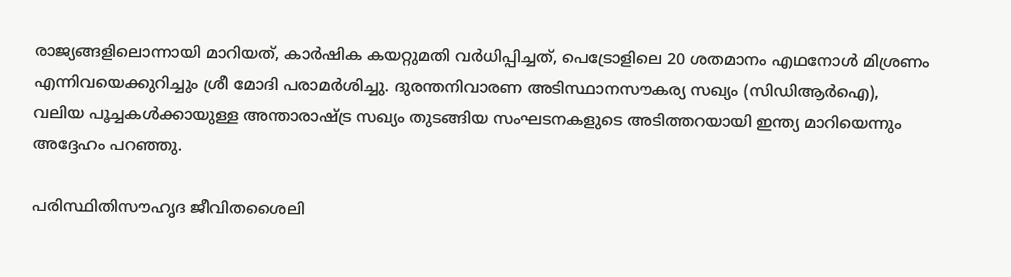രാജ്യങ്ങളിലൊന്നായി മാറിയത്, കാർഷിക കയറ്റുമതി വർധിപ്പിച്ചത്, പെട്രോളിലെ 20 ശതമാനം എഥനോൾ മിശ്രണം എന്നിവയെക്കുറിച്ചും ശ്രീ മോദി പരാമർശിച്ചു. ദുരന്തനിവാരണ അടിസ്ഥാനസൗകര്യ സഖ്യം (സിഡിആർഐ), വലിയ പൂച്ചകൾക്കായുള്ള അന്താരാഷ്ട്ര സഖ്യം തുടങ്ങിയ സംഘടനകളുടെ അടിത്തറയായി ഇന്ത്യ മാറിയെന്നും അദ്ദേഹം പറഞ്ഞു.

പരി‌സ്ഥിതിസൗഹൃദ ജീവിതശൈലി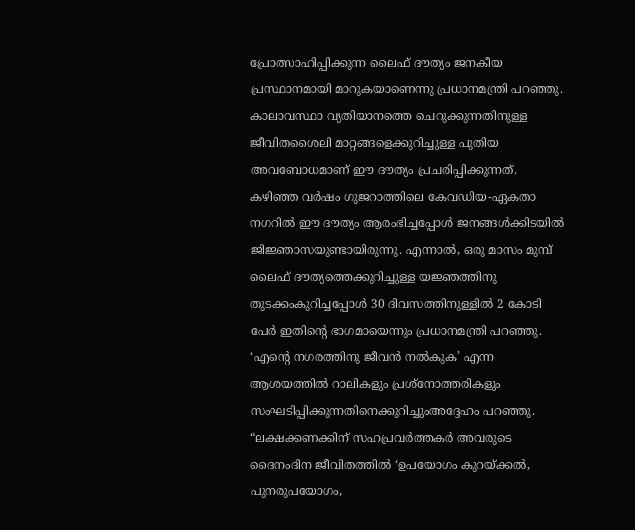പ്രോത്സാഹിപ്പിക്കുന്ന ലൈഫ് ദൗത്യം ജനകീയ പ്രസ്ഥാനമായി മാറുകയാണെന്നു പ്രധാനമന്ത്രി പറഞ്ഞു. കാലാവസ്ഥാ വ്യതിയാനത്തെ ചെറുക്കുന്നതിനുള്ള ജീവിതശൈലി മാറ്റങ്ങളെക്കുറിച്ചുള്ള പുതിയ അവബോധമാണ് ഈ ദൗത്യം പ്രചരിപ്പിക്കുന്നത്. കഴിഞ്ഞ വർഷം ഗുജറാത്തിലെ കേവഡിയ-ഏകതാ നഗറിൽ ഈ ദൗത്യം ആരംഭിച്ചപ്പോൾ ജനങ്ങൾക്കിടയിൽ ജിജ്ഞാസയുണ്ടായിരുന്നു. എന്നാൽ, ഒരു മാസം മുമ്പ് ലൈഫ് ദൗത്യത്തെക്കുറിച്ചുള്ള യജ്ഞത്തിനു തുടക്കംകുറിച്ചപ്പോൾ 30 ദിവസത്തിനുള്ളിൽ 2 കോടി പേർ ഇതിന്റെ ഭാഗമായെന്നും പ്രധാനമന്ത്രി പറഞ്ഞു. ‘എന്റെ നഗരത്തിനു ജീവൻ നൽകുക’ എന്ന ആശയത്തിൽ റാലികളും പ്രശ്നോത്തരികളും സംഘടിപ്പിക്കുന്നതിനെക്കുറിച്ചുംഅദ്ദേഹം പറഞ്ഞു. “ലക്ഷക്കണക്കിന് സഹപ്രവർത്തകർ അവരുടെ ദൈനംദിന ജീവിതത്തിൽ ‘ഉപയോഗം കുറയ്ക്കൽ, പുനരുപയോഗം,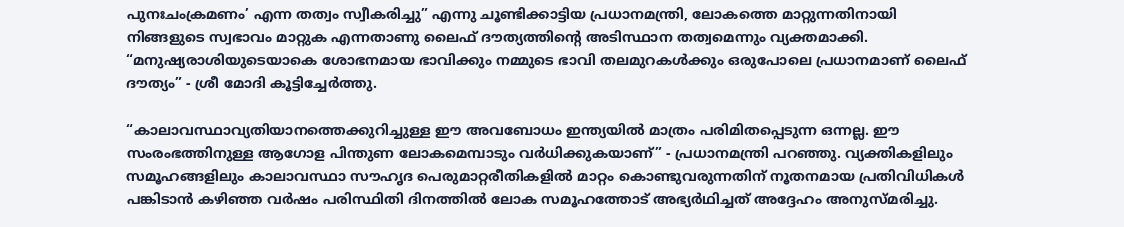പുനഃചംക്രമണം’ എന്ന തത്വം സ്വീകരിച്ചു” എന്നു ചൂണ്ടിക്കാട്ടിയ പ്രധാനമന്ത്രി, ലോകത്തെ മാറ്റുന്നതിനായി നിങ്ങളുടെ സ്വഭാവം മാറ്റുക എന്നതാണു ലൈഫ് ദൗത്യത്തിന്റെ അടിസ്ഥാന തത്വമെന്നും വ്യക്തമാക്കി. “മനുഷ്യരാശിയുടെയാകെ ശോഭനമായ ഭാവിക്കും നമ്മുടെ ഭാവി തലമുറകൾക്കും ഒരുപോലെ പ്രധാനമാണ് ലൈഫ് ദൗത്യം” - ശ്രീ മോദി കൂട്ടിച്ചേർത്തു.

“കാലാവസ്ഥാവ്യതിയാനത്തെക്കുറിച്ചുള്ള ഈ അവബോധം ഇന്ത്യയിൽ മാത്രം പരിമി‌തപ്പെടുന്ന ഒന്നല്ല. ഈ സംരംഭത്തിനുള്ള ആഗോള പിന്തുണ ലോകമെമ്പാടും വർധിക്കുകയാണ്” - പ്രധാനമന്ത്രി പറഞ്ഞു. വ്യക്തികളിലും സമൂഹങ്ങളിലും കാലാവസ്ഥാ സൗഹൃദ പെരുമാറ്റരീതികളിൽ മാറ്റം കൊണ്ടുവരുന്നതിന് നൂതനമായ പ്രതിവിധികൾ പങ്കിടാൻ കഴിഞ്ഞ വർഷം പരിസ്ഥിതി ദിനത്തിൽ ലോക സമൂഹത്തോട് അഭ്യർഥിച്ചത് അദ്ദേഹം അനുസ്മരിച്ചു.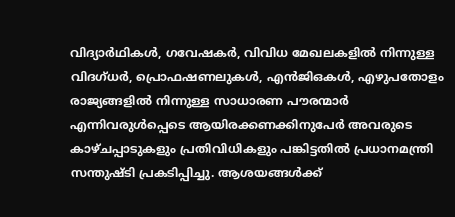വിദ്യാർഥികൾ, ഗവേഷകർ, വിവിധ മേഖലകളിൽ നിന്നുള്ള വിദഗ്ധർ, പ്രൊഫഷണലുകൾ, എൻ‌ജി‌ഒകൾ, എഴുപതോളം രാജ്യങ്ങളിൽ നിന്നുള്ള സാധാരണ പൗരന്മാർ എന്നിവരുൾപ്പെടെ ആയിരക്കണക്കിനുപേർ അവരുടെ കാഴ്ചപ്പാടുകളും പ്രതിവിധികളും പങ്കിട്ടതിൽ പ്രധാനമന്ത്രി സന്തുഷ്ടി പ്രകടിപ്പിച്ചു. ആശയങ്ങൾക്ക്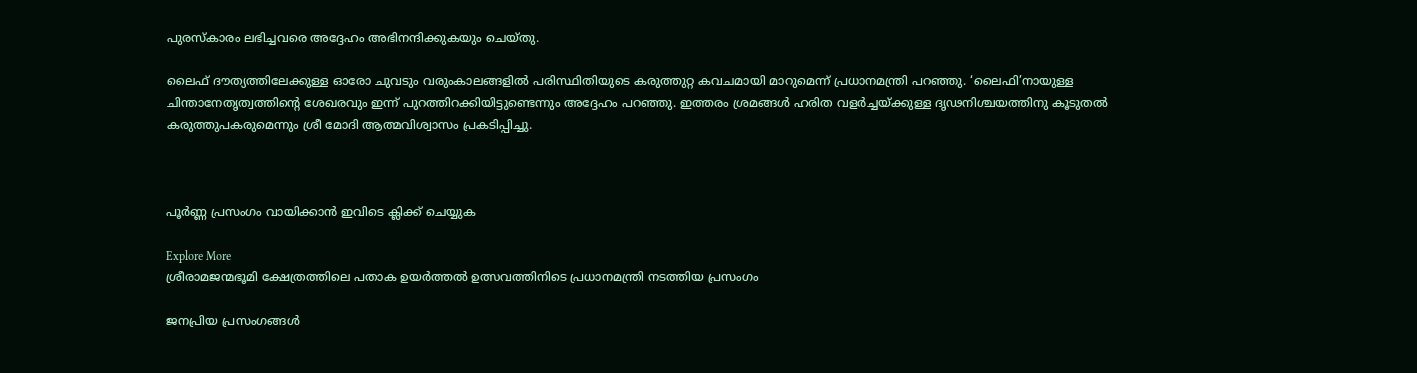പുരസ്കാരം ലഭിച്ചവരെ അദ്ദേഹം അഭിനന്ദിക്കുകയും ചെയ്തു.

ലൈഫ് ദൗത്യത്തിലേക്കുള്ള ഓരോ ചുവടും വരുംകാലങ്ങളിൽ പരിസ്ഥിതിയുടെ കരുത്തുറ്റ കവചമായി മാറുമെന്ന് പ്രധാനമന്ത്രി പറഞ്ഞു. ‘ലൈഫി’നായുള്ള ചിന്താനേതൃത്വത്തിന്റെ ശേഖരവും ഇന്ന് പുറത്തിറക്കിയിട്ടുണ്ടെന്നും അദ്ദേഹം പറഞ്ഞു. ഇത്തരം ശ്രമങ്ങൾ ഹരിത വളർച്ചയ്ക്കുള്ള ദൃഢനിശ്ചയത്തിനു കൂടുതൽ കരുത്തുപകരുമെന്നും ശ്രീ മോദി ആത്മവിശ്വാസം പ്രകടിപ്പിച്ചു.



പൂർണ്ണ പ്രസംഗം വായിക്കാൻ ഇവിടെ ക്ലിക്ക് ചെയ്യുക

Explore More
ശ്രീരാമജന്മഭൂമി ക്ഷേത്രത്തിലെ പതാക ഉയർത്തൽ ഉത്സവത്തിനിടെ പ്രധാനമന്ത്രി നടത്തിയ പ്രസംഗം

ജനപ്രിയ പ്രസംഗങ്ങൾ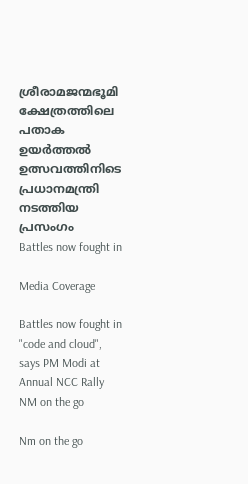ശ്രീരാമജന്മഭൂമി ക്ഷേത്രത്തിലെ പതാക ഉയർത്തൽ ഉത്സവത്തിനിടെ പ്രധാനമന്ത്രി നടത്തിയ പ്രസംഗം
Battles now fought in

Media Coverage

Battles now fought in "code and cloud", says PM Modi at Annual NCC Rally
NM on the go

Nm on the go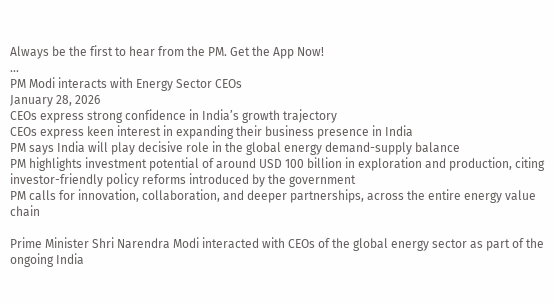Always be the first to hear from the PM. Get the App Now!
...
PM Modi interacts with Energy Sector CEOs
January 28, 2026
CEOs express strong confidence in India’s growth trajectory
CEOs express keen interest in expanding their business presence in India
PM says India will play decisive role in the global energy demand-supply balance
PM highlights investment potential of around USD 100 billion in exploration and production, citing investor-friendly policy reforms introduced by the government
PM calls for innovation, collaboration, and deeper partnerships, across the entire energy value chain

Prime Minister Shri Narendra Modi interacted with CEOs of the global energy sector as part of the ongoing India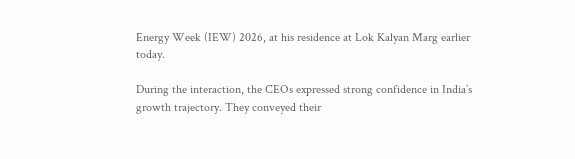Energy Week (IEW) 2026, at his residence at Lok Kalyan Marg earlier today.

During the interaction, the CEOs expressed strong confidence in India’s growth trajectory. They conveyed their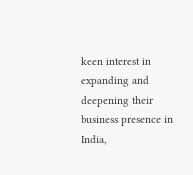keen interest in expanding and deepening their business presence in India,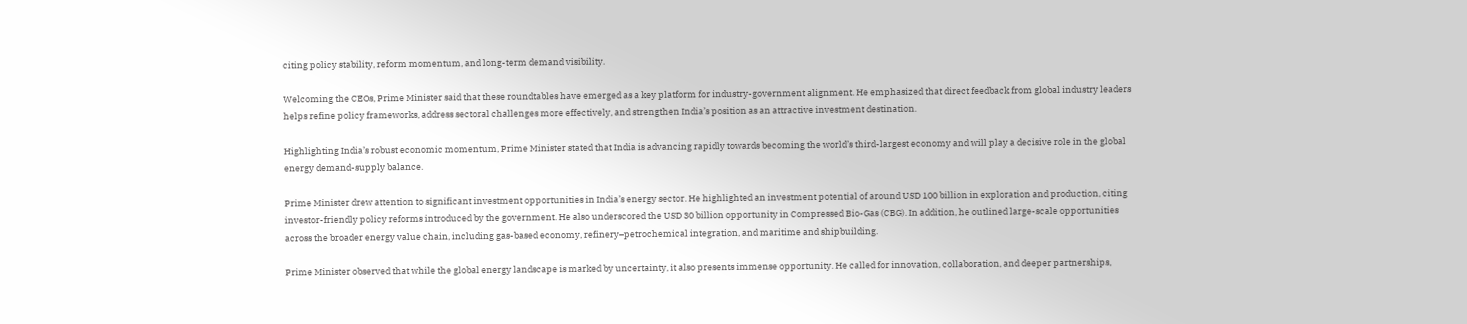citing policy stability, reform momentum, and long-term demand visibility.

Welcoming the CEOs, Prime Minister said that these roundtables have emerged as a key platform for industry-government alignment. He emphasized that direct feedback from global industry leaders helps refine policy frameworks, address sectoral challenges more effectively, and strengthen India’s position as an attractive investment destination.

Highlighting India’s robust economic momentum, Prime Minister stated that India is advancing rapidly towards becoming the world’s third-largest economy and will play a decisive role in the global energy demand-supply balance.

Prime Minister drew attention to significant investment opportunities in India’s energy sector. He highlighted an investment potential of around USD 100 billion in exploration and production, citing investor-friendly policy reforms introduced by the government. He also underscored the USD 30 billion opportunity in Compressed Bio-Gas (CBG). In addition, he outlined large-scale opportunities across the broader energy value chain, including gas-based economy, refinery–petrochemical integration, and maritime and shipbuilding.

Prime Minister observed that while the global energy landscape is marked by uncertainty, it also presents immense opportunity. He called for innovation, collaboration, and deeper partnerships,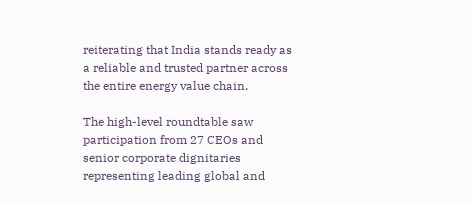reiterating that India stands ready as a reliable and trusted partner across the entire energy value chain.

The high-level roundtable saw participation from 27 CEOs and senior corporate dignitaries representing leading global and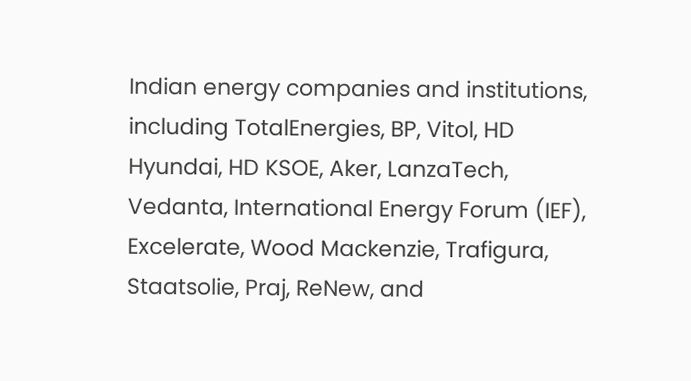Indian energy companies and institutions, including TotalEnergies, BP, Vitol, HD Hyundai, HD KSOE, Aker, LanzaTech, Vedanta, International Energy Forum (IEF), Excelerate, Wood Mackenzie, Trafigura, Staatsolie, Praj, ReNew, and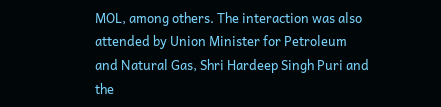MOL, among others. The interaction was also attended by Union Minister for Petroleum and Natural Gas, Shri Hardeep Singh Puri and the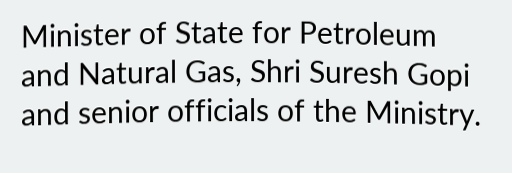Minister of State for Petroleum and Natural Gas, Shri Suresh Gopi and senior officials of the Ministry.